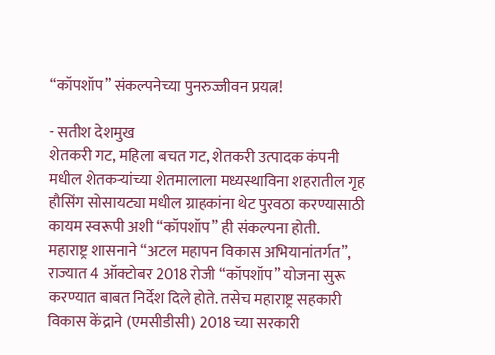“कॉपशॉप” संकल्पनेच्या पुनरुज्जीवन प्रयत्न!

- सतीश देशमुख
शेतकरी गट, महिला बचत गट, शेतकरी उत्पादक कंपनी मधील शेतकऱ्यांच्या शेतमालाला मध्यस्थाविना शहरातील गृह हौसिंग सोसायट्या मधील ग्राहकांना थेट पुरवठा करण्यासाठी कायम स्वरूपी अशी “कॉपशॉप” ही संकल्पना होती.
महाराष्ट्र शासनाने “अटल महापन विकास अभियानांतर्गत”, राज्यात 4 ऑक्टोबर 2018 रोजी “कॉपशॉप” योजना सुरू करण्यात बाबत निर्देश दिले होते. तसेच महाराष्ट्र सहकारी विकास केंद्राने (एमसीडीसी) 2018 च्या सरकारी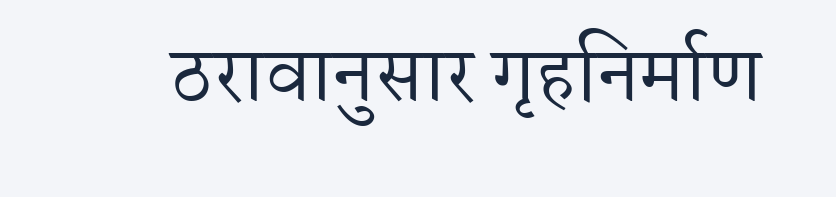ठरावानुसार गृहनिर्माण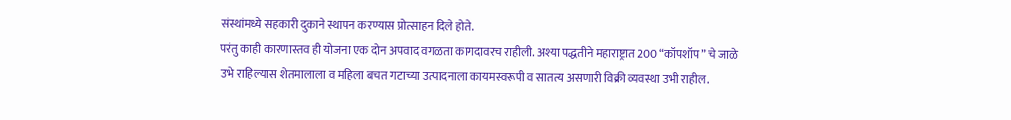संस्थांमध्ये सहकारी दुकाने स्थापन करण्यास प्रोत्साहन दिले होते.
परंतु काही कारणास्तव ही योजना एक दोन अपवाद वगळता कागदावरच राहीली. अश्या पद्धतीने महाराष्ट्रात 200 “कॉपशॉप” चे जाळे उभे राहिल्यास शेतमालाला व महिला बचत गटाच्या उत्पादनाला कायमस्वरूपी व सातत्य असणारी विक्री व्यवस्था उभी राहील.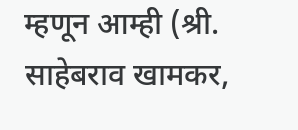म्हणून आम्ही (श्री. साहेबराव खामकर,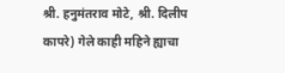श्री. हनुमंतराव मोटे, श्री. दिलीप कापरे) गेले काही महिने ह्याचा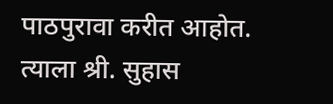पाठपुरावा करीत आहोत. त्याला श्री. सुहास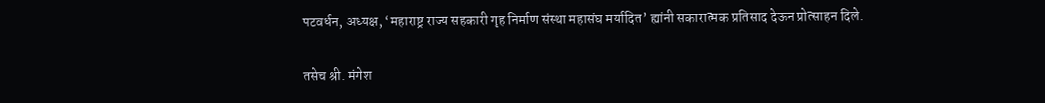पटवर्धन, अध्यक्ष, ‘महाराष्ट्र राज्य सहकारी गृह निर्माण संस्था महासंघ मर्यादित’ ह्यांनी सकारात्मक प्रतिसाद देऊन प्रोत्साहन दिले.

तसेच श्री. मंगेश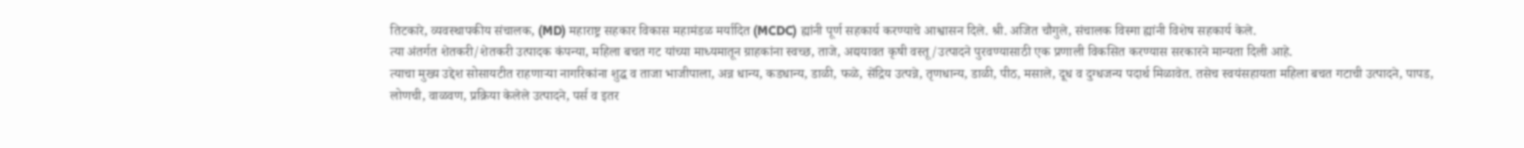तिटकारे, व्यवस्थापकीय संचालक, (MD) महाराष्ट्र सहकार विकास महामंडळ मर्यादित (MCDC) ह्यांनी पूर्ण सहकार्य करण्याचे आश्वासन दिले. श्री. अजित चौगुले, संचालक विस्मा ह्यांनी विशेष सहकार्य केले.
त्या अंतर्गत शेतकरी/शेतकरी उत्पादक कंपन्या, महिला बचत गट यांच्या माध्यमातून ग्राहकांना स्वच्छ, ताजे, अद्ययावत कृषी वस्तू/उत्पादने पुरवण्यासाठी एक प्रणाली विकसित करण्यास सरकारने मान्यता दिली आहे.
त्याचा मुख्य उद्देश सोसायटीत राहणाऱ्या नागरिकांना शुद्ध व ताजा भाजीपाला, अन्न धान्य, कडधान्य, डाळी, फळे, सेंद्रिय उत्पन्ने, तृणधान्य, डाळी, पीठ, मसाले, दूध व दुग्धजन्य पदार्थ मिळावेत. तसेच स्वयंसहायता महिला बचत गटाची उत्पादने, पापड, लोणची, वाळवण, प्रक्रिया केलेले उत्पादने, पर्स व इतर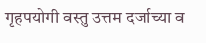गृहपयोगी वस्तु उत्तम दर्जाच्या व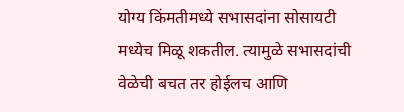योग्य किंमतीमध्ये सभासदांना सोसायटी मध्येच मिळू शकतील. त्यामुळे सभासदांची वेळेची बचत तर होईलच आणि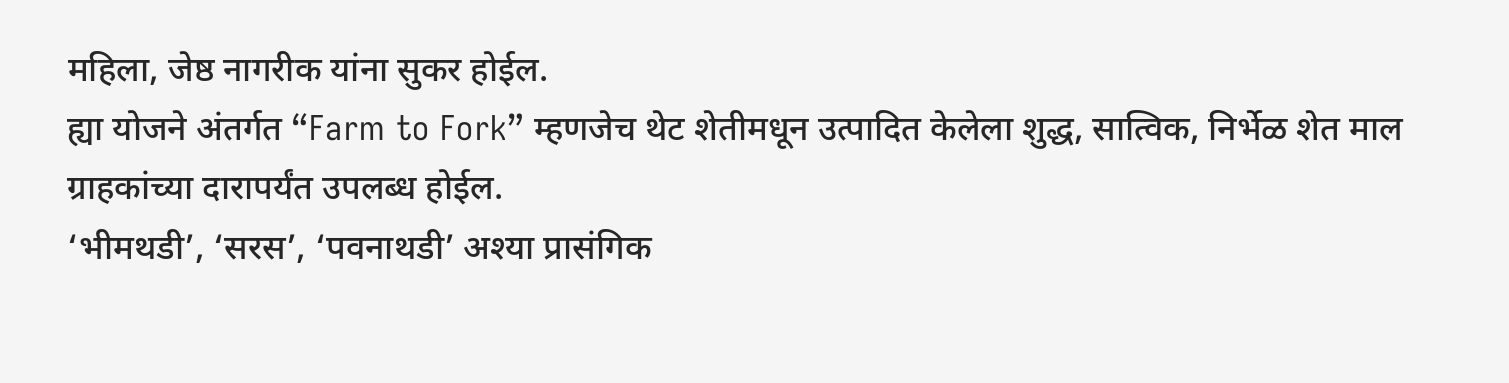महिला, जेष्ठ नागरीक यांना सुकर होईल.
ह्या योजने अंतर्गत “Farm to Fork” म्हणजेच थेट शेतीमधून उत्पादित केलेला शुद्ध, सात्विक, निर्भेळ शेत माल ग्राहकांच्या दारापर्यंत उपलब्ध होईल.
‘भीमथडी’, ‘सरस’, ‘पवनाथडी’ अश्या प्रासंगिक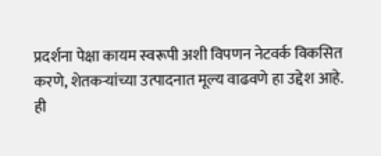प्रदर्शना पेक्षा कायम स्वरूपी अशी विपणन नेटवर्क विकसित करणे, शेतकऱ्यांच्या उत्पादनात मूल्य वाढवणे हा उद्देश आहे.
ही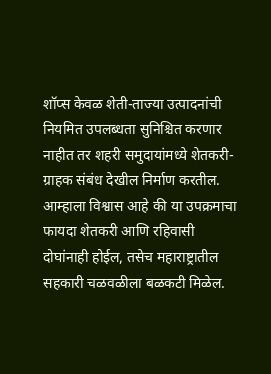शॉप्स केवळ शेती-ताज्या उत्पादनांची नियमित उपलब्धता सुनिश्चित करणार नाहीत तर शहरी समुदायांमध्ये शेतकरी-ग्राहक संबंध देखील निर्माण करतील. आम्हाला विश्वास आहे की या उपक्रमाचा फायदा शेतकरी आणि रहिवासी दोघांनाही होईल, तसेच महाराष्ट्रातील सहकारी चळवळीला बळकटी मिळेल.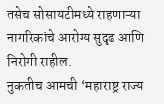तसेच सोसायटीमध्ये राहणाऱ्या नागरिकांचे आरोग्य सुदृढ आणि निरोगी राहील.
नुकतीच आमची ‘महाराष्ट्र राज्य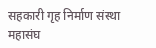सहकारी गृह निर्माण संस्था महासंघ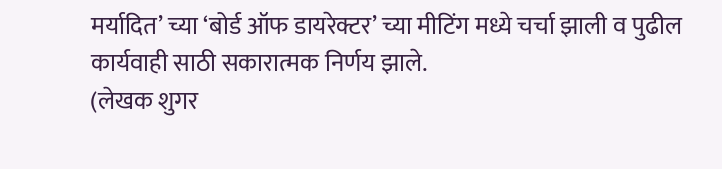मर्यादित’ च्या ‘बोर्ड ऑफ डायरेक्टर’ च्या मीटिंग मध्ये चर्चा झाली व पुढील कार्यवाही साठी सकारात्मक निर्णय झाले.
(लेखक शुगर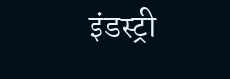इंडस्ट्री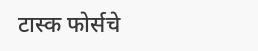टास्क फोर्सचे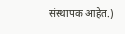संस्थापक आहेत.)